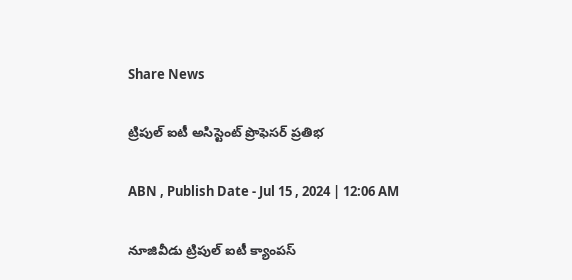Share News

ట్రిపుల్‌ ఐటీ అసిస్టెంట్‌ ప్రొఫెసర్‌ ప్రతిభ

ABN , Publish Date - Jul 15 , 2024 | 12:06 AM

నూజివీడు ట్రిపుల్‌ ఐటీ క్యాంపస్‌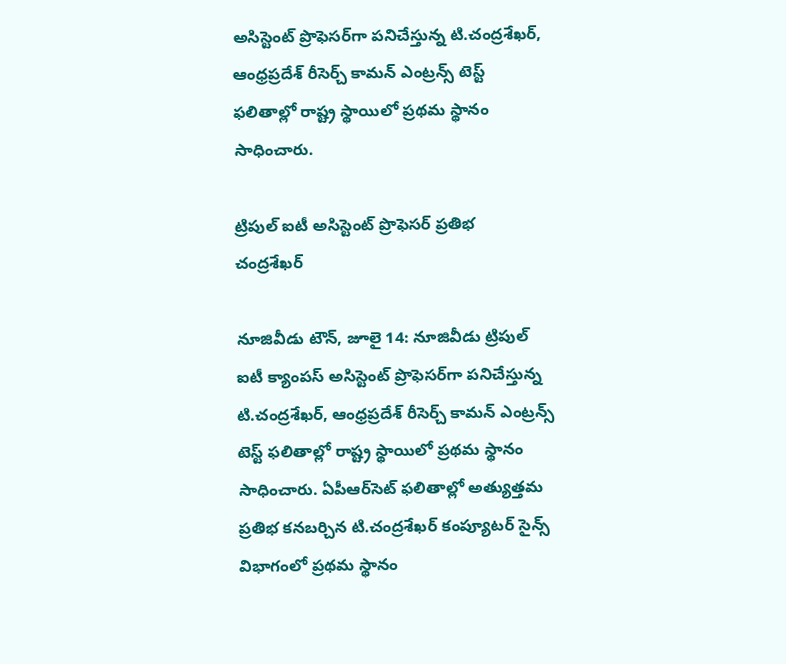అసిస్టెంట్‌ ప్రొఫెసర్‌గా పనిచేస్తున్న టి.చంద్రశేఖర్‌, ఆంధ్రప్రదేశ్‌ రీసెర్చ్‌ కామన్‌ ఎంట్రన్స్‌ టెస్ట్‌ ఫలితాల్లో రాష్ట్ర స్థాయిలో ప్రథమ స్థానం సాధించారు.

ట్రిపుల్‌ ఐటీ అసిస్టెంట్‌ ప్రొఫెసర్‌ ప్రతిభ
చంద్రశేఖర్‌

నూజివీడు టౌన్‌, జూలై 14: నూజివీడు ట్రిపుల్‌ ఐటీ క్యాంపస్‌ అసిస్టెంట్‌ ప్రొఫెసర్‌గా పనిచేస్తున్న టి.చంద్రశేఖర్‌, ఆంధ్రప్రదేశ్‌ రీసెర్చ్‌ కామన్‌ ఎంట్రన్స్‌ టెస్ట్‌ ఫలితాల్లో రాష్ట్ర స్థాయిలో ప్రథమ స్థానం సాధించారు. ఏపీఆర్‌సెట్‌ ఫలితాల్లో అత్యుత్తమ ప్రతిభ కనబర్చిన టి.చంద్రశేఖర్‌ కంప్యూటర్‌ సైన్స్‌ విభాగంలో ప్రథమ స్థానం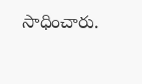సాధించారు.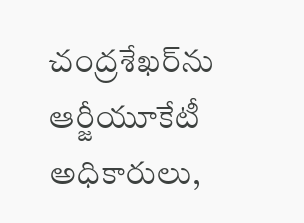చంద్రశేఖర్‌ను ఆర్జీయూకేటీ అధికారులు,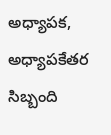అధ్యాపక, అధ్యాపకేతర సిబ్బంది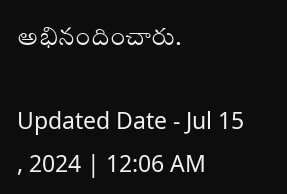అభినందించారు.

Updated Date - Jul 15 , 2024 | 12:06 AM